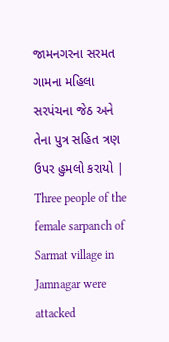જામનગરના સરમત ગામના મહિલા સરપંચના જેઠ અને તેના પુત્ર સહિત ત્રણ ઉપર હુમલો કરાયો | Three people of the female sarpanch of Sarmat village in Jamnagar were attacked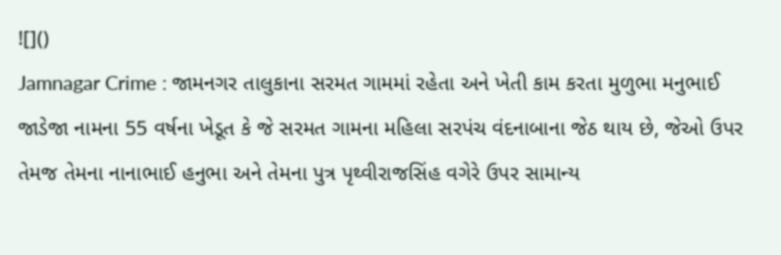![]()
Jamnagar Crime : જામનગર તાલુકાના સરમત ગામમાં રહેતા અને ખેતી કામ કરતા મુળુભા મનુભાઈ જાડેજા નામના 55 વર્ષના ખેડૂત કે જે સરમત ગામના મહિલા સરપંચ વંદનાબાના જેઠ થાય છે, જેઓ ઉપર તેમજ તેમના નાનાભાઈ હનુભા અને તેમના પુત્ર પૃથ્વીરાજસિંહ વગેરે ઉપર સામાન્ય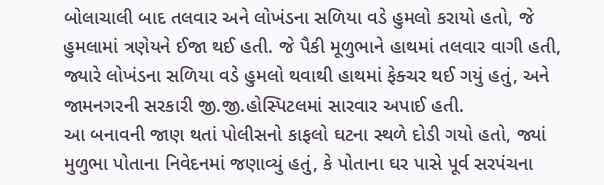બોલાચાલી બાદ તલવાર અને લોખંડના સળિયા વડે હુમલો કરાયો હતો, જે હુમલામાં ત્રણેયને ઈજા થઈ હતી. જે પૈકી મૂળુભાને હાથમાં તલવાર વાગી હતી, જ્યારે લોખંડના સળિયા વડે હુમલો થવાથી હાથમાં ફેક્ચર થઈ ગયું હતું, અને જામનગરની સરકારી જી.જી.હોસ્પિટલમાં સારવાર અપાઈ હતી.
આ બનાવની જાણ થતાં પોલીસનો કાફલો ઘટના સ્થળે દોડી ગયો હતો, જ્યાં મુળુભા પોતાના નિવેદનમાં જણાવ્યું હતું, કે પોતાના ઘર પાસે પૂર્વ સરપંચના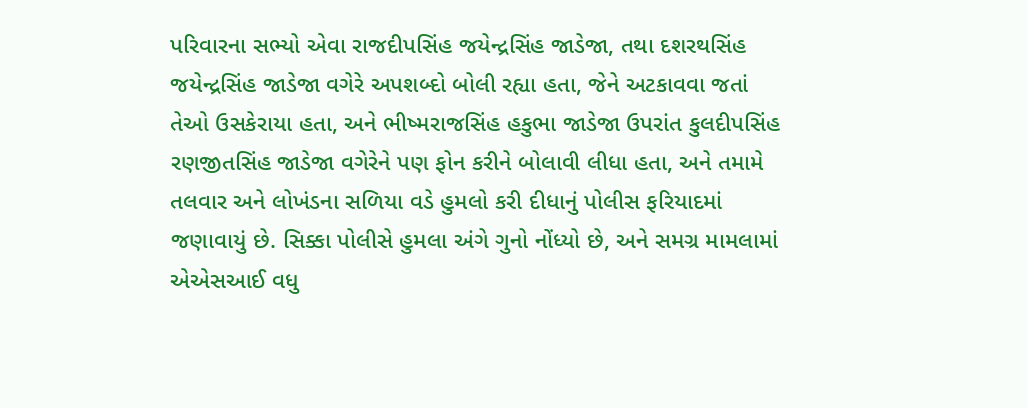પરિવારના સભ્યો એવા રાજદીપસિંહ જયેન્દ્રસિંહ જાડેજા, તથા દશરથસિંહ જયેન્દ્રસિંહ જાડેજા વગેરે અપશબ્દો બોલી રહ્યા હતા, જેને અટકાવવા જતાં તેઓ ઉસકેરાયા હતા, અને ભીષ્મરાજસિંહ હકુભા જાડેજા ઉપરાંત કુલદીપસિંહ રણજીતસિંહ જાડેજા વગેરેને પણ ફોન કરીને બોલાવી લીધા હતા, અને તમામે તલવાર અને લોખંડના સળિયા વડે હુમલો કરી દીધાનું પોલીસ ફરિયાદમાં જણાવાયું છે. સિક્કા પોલીસે હુમલા અંગે ગુનો નોંધ્યો છે, અને સમગ્ર મામલામાં એએસઆઈ વધુ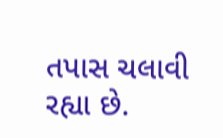તપાસ ચલાવી રહ્યા છે.